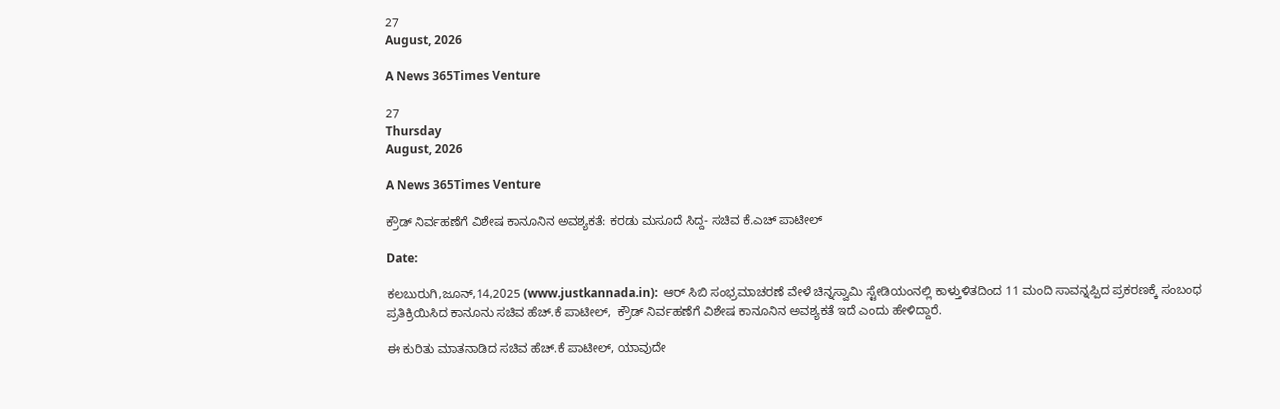27
August, 2026

A News 365Times Venture

27
Thursday
August, 2026

A News 365Times Venture

ಕ್ರೌಡ್ ನಿರ್ವಹಣೆಗೆ ವಿಶೇಷ ಕಾನೂನಿನ ಅವಶ್ಯಕತೆ: ಕರಡು ಮಸೂದೆ ಸಿದ್ದ- ಸಚಿವ ಕೆ.ಎಚ್ ಪಾಟೀಲ್

Date:

ಕಲಬುರುಗಿ,ಜೂನ್,14,2025 (www.justkannada.in):  ಆರ್ ಸಿಬಿ ಸಂಭ್ರಮಾಚರಣೆ ವೇಳೆ ಚಿನ್ನಸ್ವಾಮಿ ಸ್ಟೇಡಿಯಂನಲ್ಲಿ ಕಾಳ್ತುಳಿತದಿಂದ 11 ಮಂದಿ ಸಾವನ್ನಪ್ಪಿದ ಪ್ರಕರಣಕ್ಕೆ ಸಂಬಂಧ ಪ್ರತಿಕ್ರಿಯಿಸಿದ ಕಾನೂನು ಸಚಿವ ಹೆಚ್.ಕೆ ಪಾಟೀಲ್,  ಕ್ರೌಡ್ ನಿರ್ವಹಣೆಗೆ ವಿಶೇಷ ಕಾನೂನಿನ ಅವಶ್ಯಕತೆ ಇದೆ ಎಂದು ಹೇಳಿದ್ದಾರೆ.

ಈ ಕುರಿತು ಮಾತನಾಡಿದ ಸಚಿವ ಹೆಚ್.ಕೆ ಪಾಟೀಲ್, ಯಾವುದೇ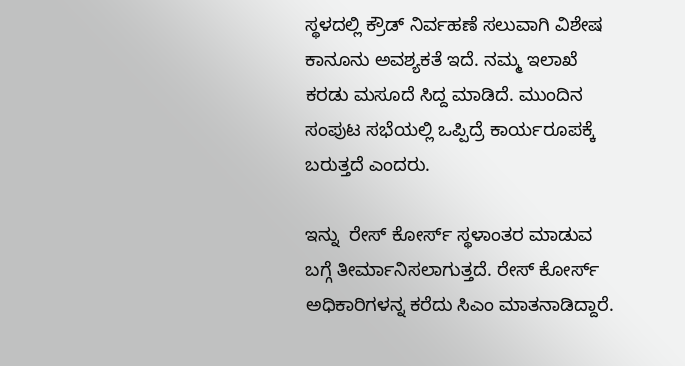ಸ್ಥಳದಲ್ಲಿ ಕ್ರೌಡ್ ನಿರ್ವಹಣೆ ಸಲುವಾಗಿ ವಿಶೇಷ ಕಾನೂನು ಅವಶ್ಯಕತೆ ಇದೆ. ನಮ್ಮ ಇಲಾಖೆ ಕರಡು ಮಸೂದೆ ಸಿದ್ದ ಮಾಡಿದೆ. ಮುಂದಿನ ಸಂಪುಟ ಸಭೆಯಲ್ಲಿ ಒಪ್ಪಿದ್ರೆ ಕಾರ್ಯರೂಪಕ್ಕೆ ಬರುತ್ತದೆ ಎಂದರು.

ಇನ್ನು  ರೇಸ್ ಕೋರ್ಸ್ ಸ್ಥಳಾಂತರ ಮಾಡುವ ಬಗ್ಗೆ ತೀರ್ಮಾನಿಸಲಾಗುತ್ತದೆ. ರೇಸ್ ಕೋರ್ಸ್ ಅಧಿಕಾರಿಗಳನ್ನ ಕರೆದು ಸಿಎಂ ಮಾತನಾಡಿದ್ದಾರೆ.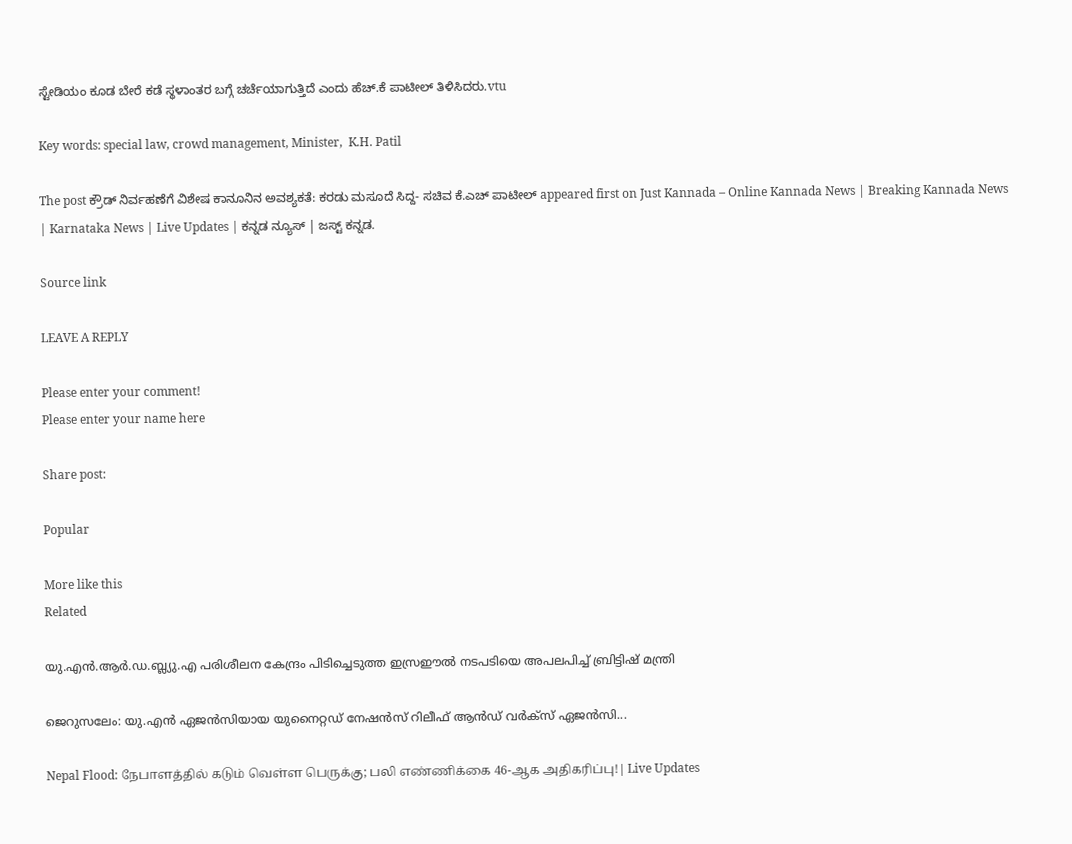ಸ್ಟೇಡಿಯಂ ಕೂಡ ಬೇರೆ ಕಡೆ ಸ್ಥಳಾಂತರ ಬಗ್ಗೆ ಚರ್ಚೆಯಾಗುತ್ತಿದೆ ಎಂದು ಹೆಚ್.ಕೆ ಪಾಟೀಲ್ ತಿಳಿಸಿದರು.vtu

Key words: special law, crowd management, Minister,  K.H. Patil

The post ಕ್ರೌಡ್ ನಿರ್ವಹಣೆಗೆ ವಿಶೇಷ ಕಾನೂನಿನ ಅವಶ್ಯಕತೆ: ಕರಡು ಮಸೂದೆ ಸಿದ್ದ- ಸಚಿವ ಕೆ.ಎಚ್ ಪಾಟೀಲ್ appeared first on Just Kannada – Online Kannada News | Breaking Kannada News | Karnataka News | Live Updates | ಕನ್ನಡ ನ್ಯೂಸ್ | ಜಸ್ಟ್ ಕನ್ನಡ.

Source link

LEAVE A REPLY

Please enter your comment!
Please enter your name here

Share post:

Popular

More like this
Related

യു.എന്‍.ആര്‍.ഡ.ബ്ല്യു.എ പരിശീലന കേന്ദ്രം പിടിച്ചെടുത്ത ഇസ്രഈല്‍ നടപടിയെ അപലപിച്ച് ബ്രിട്ടിഷ് മന്ത്രി

ജെറുസലേം: യു.എന്‍ ഏജന്‍സിയായ യുനൈറ്റഡ് നേഷന്‍സ് റിലീഫ് ആന്‍ഡ് വര്‍ക്‌സ് ഏജന്‍സി...

Nepal Flood: நேபாளத்தில் கடும் வெள்ள பெருக்கு; பலி எண்ணிக்கை 46-ஆக அதிகரிப்பு!| Live Updates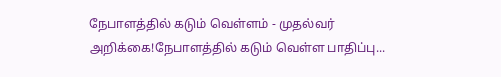நேபாளத்தில் கடும் வெள்ளம் - முதல்வர் அறிக்கை!நேபாளத்தில் கடும் வெள்ள பாதிப்பு...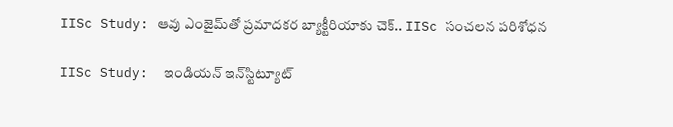IISc Study: ఆవు ఎంజైమ్‌తో ప్రమాదకర బ్యాక్టీరియాకు చెక్.. IISc సంచలన పరిశోధన

IISc Study:  ఇండియన్ ఇన్‌స్టిట్యూట్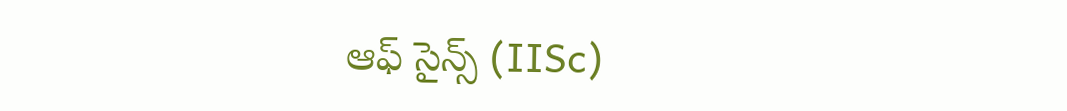ఆఫ్ సైన్స్ (IISc)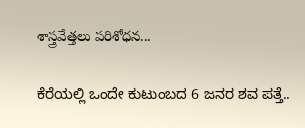శాస్త్రవేత్తలు పరిశోధన...

ಕೆರೆಯಲ್ಲಿ ಒಂದೇ ಕುಟುಂಬದ 6 ಜನರ ಶವ ಪತ್ತೆ..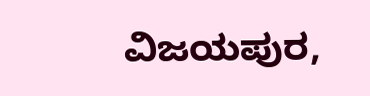ವಿಜಯಪುರ,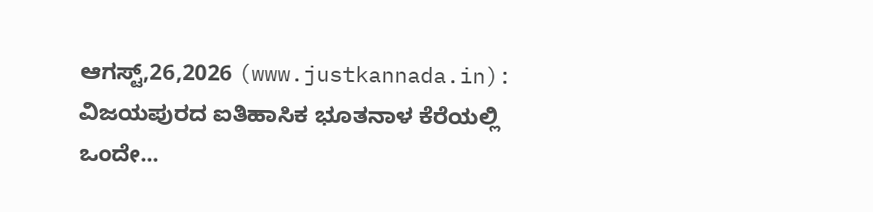ಆಗಸ್ಟ್,26,2026 (www.justkannada.in): ವಿಜಯಪುರದ ಐತಿಹಾಸಿಕ ಭೂತನಾಳ ಕೆರೆಯಲ್ಲಿ ಒಂದೇ...